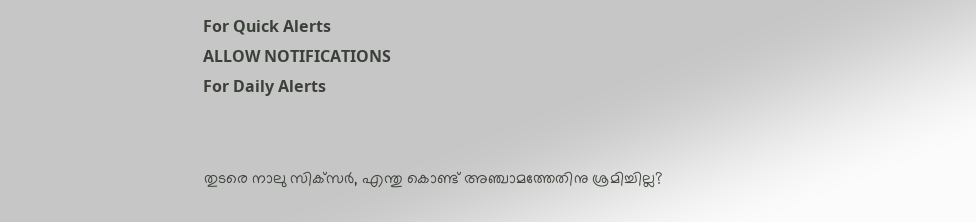For Quick Alerts
ALLOW NOTIFICATIONS
For Daily Alerts


തുടരെ നാലു സിക്‌സര്‍, എന്തു കൊണ്ട് അഞ്ചാമത്തേതിനു ശ്രമിച്ചില്ല?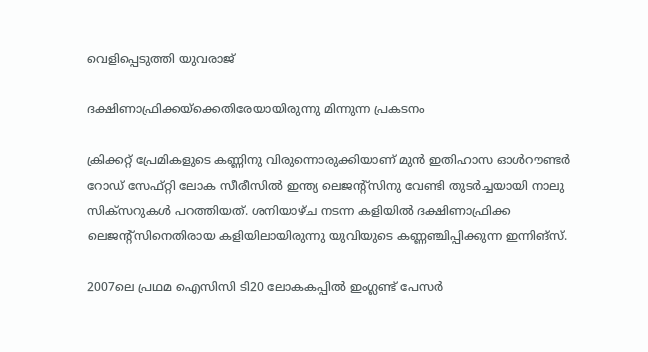വെളിപ്പെടുത്തി യുവരാജ്

ദക്ഷിണാഫ്രിക്കയ്‌ക്കെതിരേയായിരുന്നു മിന്നുന്ന പ്രകടനം

ക്രിക്കറ്റ് പ്രേമികളുടെ കണ്ണിനു വിരുന്നൊരുക്കിയാണ് മുന്‍ ഇതിഹാസ ഓള്‍റൗണ്ടര്‍ റോഡ് സേഫ്റ്റി ലോക സീരീസില്‍ ഇന്ത്യ ലെജന്റ്‌സിനു വേണ്ടി തുടര്‍ച്ചയായി നാലു സിക്‌സറുകള്‍ പറത്തിയത്. ശനിയാഴ്ച നടന്ന കളിയില്‍ ദക്ഷിണാഫ്രിക്ക ലെജന്റ്‌സിനെതിരായ കളിയിലായിരുന്നു യുവിയുടെ കണ്ണഞ്ചിപ്പിക്കുന്ന ഇന്നിങ്‌സ്.

2007ലെ പ്രഥമ ഐസിസി ടി20 ലോകകപ്പില്‍ ഇംഗ്ലണ്ട് പേസര്‍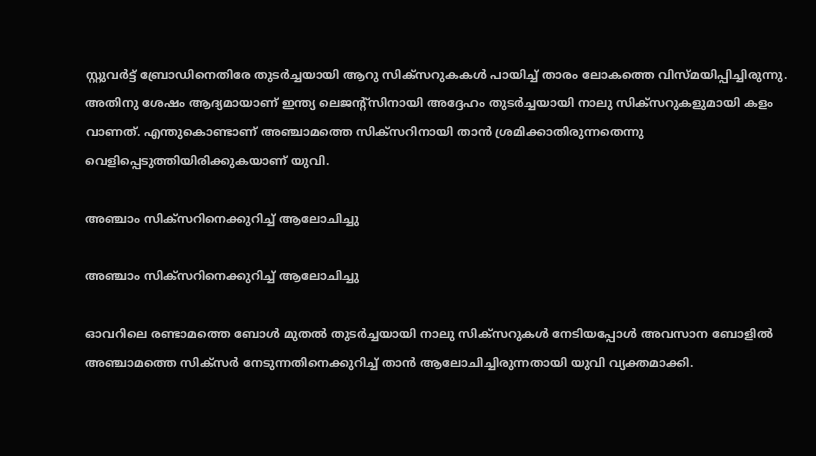സ്റ്റുവര്‍ട്ട് ബ്രോഡിനെതിരേ തുടര്‍ച്ചയായി ആറു സിക്‌സറുകകള്‍ പായിച്ച് താരം ലോകത്തെ വിസ്മയിപ്പിച്ചിരുന്നു. അതിനു ശേഷം ആദ്യമായാണ് ഇന്ത്യ ലെജന്റ്‌സിനായി അദ്ദേഹം തുടര്‍ച്ചയായി നാലു സിക്‌സറുകളുമായി കളം വാണത്. എന്തുകൊണ്ടാണ് അഞ്ചാമത്തെ സിക്‌സറിനായി താന്‍ ശ്രമിക്കാതിരുന്നതെന്നു വെളിപ്പെടുത്തിയിരിക്കുകയാണ് യുവി.

അഞ്ചാം സിക്‌സറിനെക്കുറിച്ച് ആലോചിച്ചു

അഞ്ചാം സിക്‌സറിനെക്കുറിച്ച് ആലോചിച്ചു

ഓവറിലെ രണ്ടാമത്തെ ബോള്‍ മുതല്‍ തുടര്‍ച്ചയായി നാലു സിക്‌സറുകള്‍ നേടിയപ്പോള്‍ അവസാന ബോളില്‍ അഞ്ചാമത്തെ സിക്‌സര്‍ നേടുന്നതിനെക്കുറിച്ച് താന്‍ ആലോചിച്ചിരുന്നതായി യുവി വ്യക്തമാക്കി.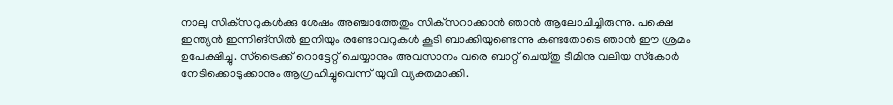നാലു സിക്‌സറുകള്‍ക്കു ശേഷം അഞ്ചാത്തേതും സിക്‌സറാക്കാന്‍ ഞാന്‍ ആലോചിച്ചിരുന്നു. പക്ഷെ ഇന്ത്യന്‍ ഇന്നിങ്‌സില്‍ ഇനിയും രണ്ടോവറുകള്‍ കൂടി ബാക്കിയുണ്ടെന്നു കണ്ടതോടെ ഞാന്‍ ഈ ശ്രമം ഉപേക്ഷിച്ചു. സ്‌ട്രൈക്ക് റൊട്ടേറ്റ് ചെയ്യാനും അവസാനം വരെ ബാറ്റ് ചെയ്തു ടീമിനു വലിയ സ്‌കോര്‍ നേടിക്കൊടുക്കാനും ആഗ്രഹിച്ചുവെന്ന് യുവി വ്യക്തമാക്കി.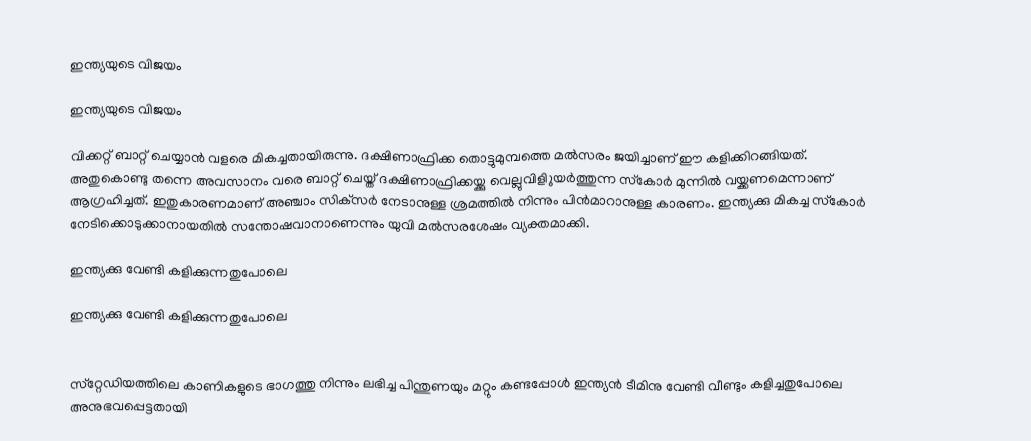ഇന്ത്യയുടെ വിജയം

ഇന്ത്യയുടെ വിജയം

വിക്കറ്റ് ബാറ്റ് ചെയ്യാന്‍ വളരെ മികച്ചതായിരുന്നു. ദക്ഷിണാഫ്രിക്ക തൊട്ടുമുമ്പത്തെ മല്‍സരം ജയിച്ചാണ് ഈ കളിക്കിറങ്ങിയത്. അതുകൊണ്ടു തന്നെ അവസാനം വരെ ബാറ്റ് ചെയ്ത് ദക്ഷിണാഫ്രിക്കയ്ക്കു വെല്ലുവിളിുയര്‍ത്തുന്ന സ്‌കോര്‍ മുന്നില്‍ വയ്ക്കണമെന്നാണ് ആഗ്രഹിച്ചത്. ഇതുകാരണമാണ് അഞ്ചാം സിക്‌സര്‍ നേടാനുള്ള ശ്രമത്തില്‍ നിന്നും പിന്‍മാറാനുള്ള കാരണം. ഇന്ത്യക്കു മികച്ച സ്‌കോര്‍ നേടിക്കൊടുക്കാനായതില്‍ സന്തോഷവാനാണെന്നും യുവി മല്‍സരശേഷം വ്യക്തമാക്കി.

ഇന്ത്യക്കു വേണ്ടി കളിക്കുന്നതുപോലെ

ഇന്ത്യക്കു വേണ്ടി കളിക്കുന്നതുപോലെ


സ്‌റ്റേഡിയത്തിലെ കാണികളുടെ ഭാഗത്തു നിന്നും ലഭിച്ച പിന്തുണയും മറ്റും കണ്ടപ്പോള്‍ ഇന്ത്യന്‍ ടീമിനു വേണ്ടി വീണ്ടും കളിച്ചതുപോലെ അനുഭവപ്പെട്ടതായി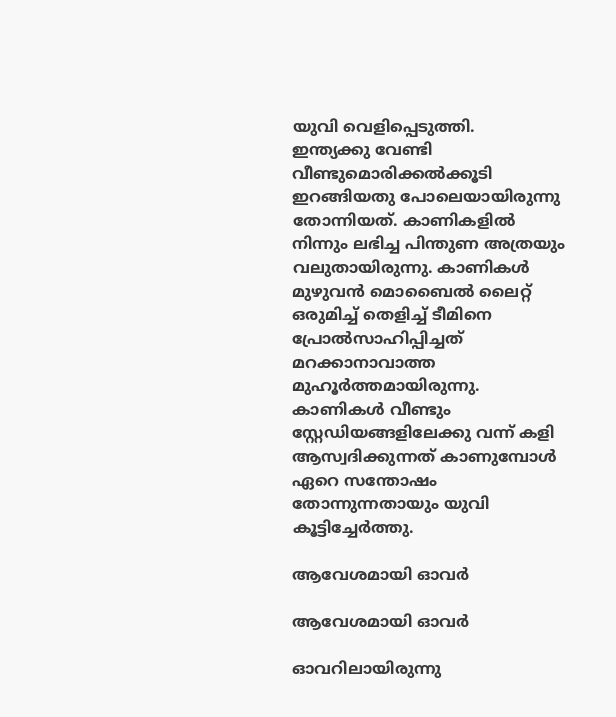യുവി വെളിപ്പെടുത്തി.
ഇന്ത്യക്കു വേണ്ടി വീണ്ടുമൊരിക്കല്‍ക്കൂടി ഇറങ്ങിയതു പോലെയായിരുന്നു തോന്നിയത്. കാണികളില്‍ നിന്നും ലഭിച്ച പിന്തുണ അത്രയും വലുതായിരുന്നു. കാണികള്‍ മുഴുവന്‍ മൊബൈല്‍ ലൈറ്റ് ഒരുമിച്ച് തെളിച്ച് ടീമിനെ പ്രോല്‍സാഹിപ്പിച്ചത് മറക്കാനാവാത്ത മുഹൂര്‍ത്തമായിരുന്നു.
കാണികള്‍ വീണ്ടും സ്റ്റേഡിയങ്ങളിലേക്കു വന്ന് കളി ആസ്വദിക്കുന്നത് കാണുമ്പോള്‍ ഏറെ സന്തോഷം തോന്നുന്നതായും യുവി കൂട്ടിച്ചേര്‍ത്തു.

ആവേശമായി ഓവര്‍

ആവേശമായി ഓവര്‍

ഓവറിലായിരുന്നു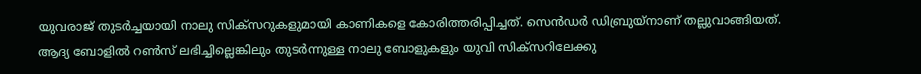യുവരാജ് തുടര്‍ച്ചയായി നാലു സിക്‌സറുകളുമായി കാണികളെ കോരിത്തരിപ്പിച്ചത്. സെന്‍ഡര്‍ ഡിബ്രുയ്‌നാണ് തല്ലുവാങ്ങിയത്. ആദ്യ ബോളില്‍ റണ്‍സ് ലഭിച്ചില്ലെങ്കിലും തുടര്‍ന്നുള്ള നാലു ബോളുകളും യുവി സിക്‌സറിലേക്കു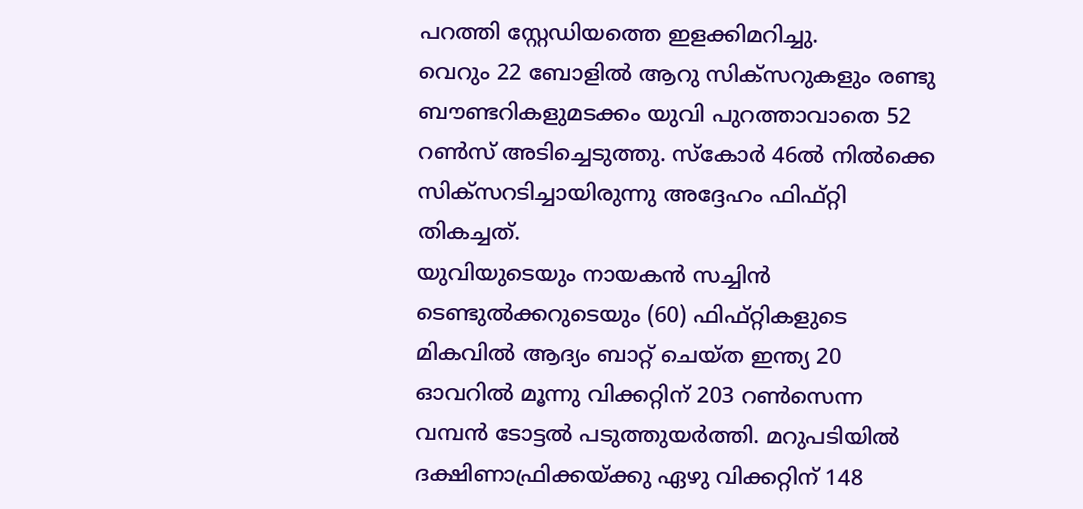പറത്തി സ്റ്റേഡിയത്തെ ഇളക്കിമറിച്ചു.
വെറും 22 ബോളില്‍ ആറു സിക്‌സറുകളും രണ്ടു ബൗണ്ടറികളുമടക്കം യുവി പുറത്താവാതെ 52 റണ്‍സ് അടിച്ചെടുത്തു. സ്‌കോര്‍ 46ല്‍ നില്‍ക്കെ സിക്‌സറടിച്ചായിരുന്നു അദ്ദേഹം ഫിഫ്റ്റി തികച്ചത്.
യുവിയുടെയും നായകന്‍ സച്ചിന്‍ ടെണ്ടുല്‍ക്കറുടെയും (60) ഫിഫ്റ്റികളുടെ മികവില്‍ ആദ്യം ബാറ്റ് ചെയ്ത ഇന്ത്യ 20 ഓവറില്‍ മൂന്നു വിക്കറ്റിന് 203 റണ്‍സെന്ന വമ്പന്‍ ടോട്ടല്‍ പടുത്തുയര്‍ത്തി. മറുപടിയില്‍ ദക്ഷിണാഫ്രിക്കയ്ക്കു ഏഴു വിക്കറ്റിന് 148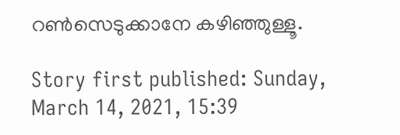റണ്‍സെടുക്കാനേ കഴിഞ്ഞുള്ളൂ.

Story first published: Sunday, March 14, 2021, 15:39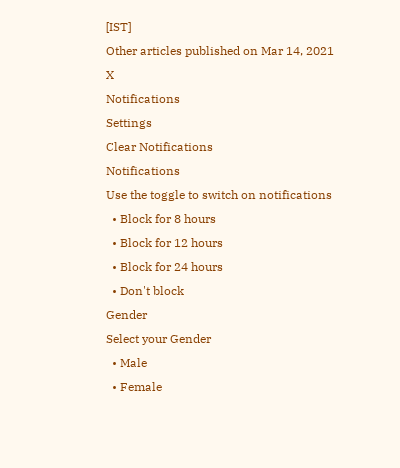[IST]
Other articles published on Mar 14, 2021
X
Notifications
Settings
Clear Notifications
Notifications
Use the toggle to switch on notifications
  • Block for 8 hours
  • Block for 12 hours
  • Block for 24 hours
  • Don't block
Gender
Select your Gender
  • Male
  • Female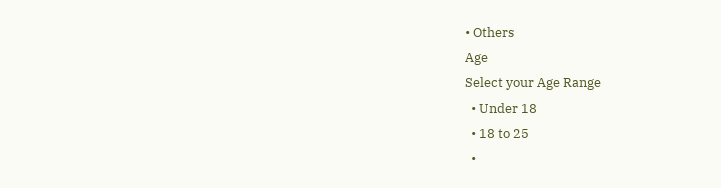• Others
Age
Select your Age Range
  • Under 18
  • 18 to 25
  •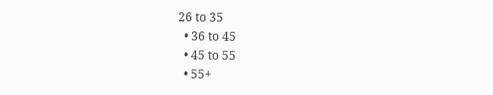26 to 35
  • 36 to 45
  • 45 to 55
  • 55+